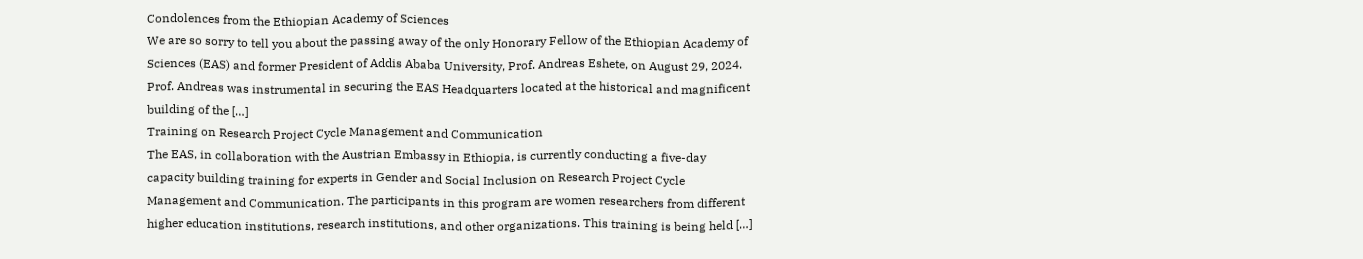Condolences from the Ethiopian Academy of Sciences
We are so sorry to tell you about the passing away of the only Honorary Fellow of the Ethiopian Academy of Sciences (EAS) and former President of Addis Ababa University, Prof. Andreas Eshete, on August 29, 2024. Prof. Andreas was instrumental in securing the EAS Headquarters located at the historical and magnificent building of the […]
Training on Research Project Cycle Management and Communication
The EAS, in collaboration with the Austrian Embassy in Ethiopia, is currently conducting a five-day capacity building training for experts in Gender and Social Inclusion on Research Project Cycle Management and Communication. The participants in this program are women researchers from different higher education institutions, research institutions, and other organizations. This training is being held […]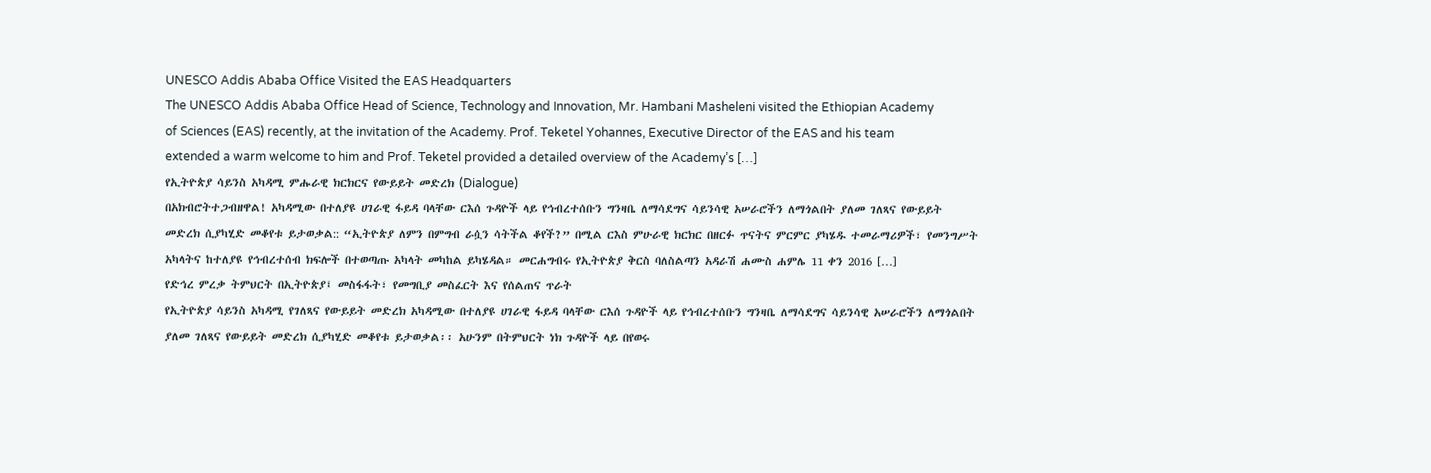UNESCO Addis Ababa Office Visited the EAS Headquarters
The UNESCO Addis Ababa Office Head of Science, Technology and Innovation, Mr. Hambani Masheleni visited the Ethiopian Academy of Sciences (EAS) recently, at the invitation of the Academy. Prof. Teketel Yohannes, Executive Director of the EAS and his team extended a warm welcome to him and Prof. Teketel provided a detailed overview of the Academy’s […]
የኢትዮጵያ ሳይንስ አካዳሚ ምሑራዊ ክርክርና የውይይት መድረክ (Dialogue)
በአክብሮትተጋብዘዋል! አካዳሚው በተለያዩ ሀገራዊ ፋይዳ ባላቸው ርእሰ ጉዳዮች ላይ የኅብረተሰቡን ግንዛቤ ለማሳደግና ሳይንሳዊ አሠራሮችን ለማጎልበት ያለመ ገለጻና የውይይት መድረክ ሲያካሂድ መቆየቱ ይታወቃል:: “ኢትዮጵያ ለምን በምግብ ራሷን ሳትችል ቆየች?” በሚል ርእስ ምሁራዊ ክርክር በዘርፉ ጥናትና ምርምር ያካሄዱ ተመራማሪዎች፣ የመንግሥት አካላትና ከተለያዩ የኅብረተሰብ ክፍሎች በተወጣጡ አካላት መካከል ይካሄዳል። መርሐግብሩ የኢትዮጵያ ቅርስ ባለስልጣን አዳራሽ ሐሙስ ሐምሌ 11 ቀን 2016 […]
የድኅረ ምረቃ ትምህርት በኢትዮጵያ፤ መስፋፋት፣ የመግቢያ መስፈርት እና የሰልጠና ጥራት
የኢትዮጵያ ሳይንስ አካዳሚ የገለጻና የውይይት መድረክ አካዳሚው በተለያዩ ሀገራዊ ፋይዳ ባላቸው ርእሰ ጉዳዮች ላይ የኅብረተሰቡን ግንዛቤ ለማሳደግና ሳይንሳዊ አሠራሮችን ለማጎልበት ያለመ ገለጻና የውይይት መድረክ ሲያካሂድ መቆየቱ ይታወቃል፡፡ አሁንም በትምህርት ነክ ጉዳዮች ላይ በየወሩ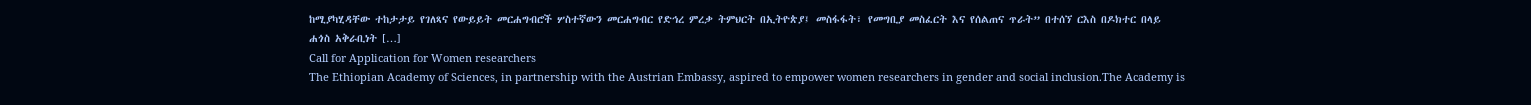ከሚያካሂዳቸው ተከታታይ የገለጻና የውይይት መርሐግብሮች ሦስተኛውን መርሐግብር የድኅረ ምረቃ ትምህርት በኢትዮጵያ፤ መስፋፋት፣ የመግቢያ መስፈርት እና የሰልጠና ጥራት” በተሰኘ ርእስ በዶክተር በላይ ሐጎስ አቅራቢነት […]
Call for Application for Women researchers
The Ethiopian Academy of Sciences, in partnership with the Austrian Embassy, aspired to empower women researchers in gender and social inclusion.The Academy is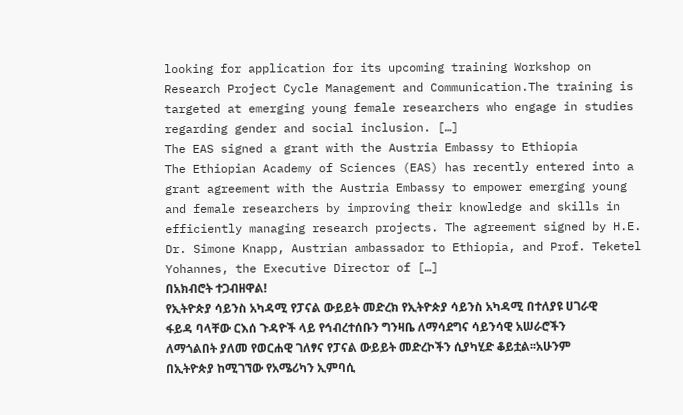looking for application for its upcoming training Workshop on Research Project Cycle Management and Communication.The training is targeted at emerging young female researchers who engage in studies regarding gender and social inclusion. […]
The EAS signed a grant with the Austria Embassy to Ethiopia
The Ethiopian Academy of Sciences (EAS) has recently entered into a grant agreement with the Austria Embassy to empower emerging young and female researchers by improving their knowledge and skills in efficiently managing research projects. The agreement signed by H.E. Dr. Simone Knapp, Austrian ambassador to Ethiopia, and Prof. Teketel Yohannes, the Executive Director of […]
በአክብሮት ተጋብዘዋል!
የኢትዮጵያ ሳይንስ አካዳሚ የፓናል ውይይት መድረክ የኢትዮጵያ ሳይንስ አካዳሚ በተለያዩ ሀገራዊ ፋይዳ ባላቸው ርእሰ ጉዳዮች ላይ የኅብረተሰቡን ግንዛቤ ለማሳደግና ሳይንሳዊ አሠራሮችን ለማጎልበት ያለመ የወርሐዊ ገለፃና የፓናል ውይይት መድረኮችን ሲያካሂድ ቆይቷል፡፡አሁንም በኢትዮጵያ ከሚገኘው የአሜሪካን ኢምባሲ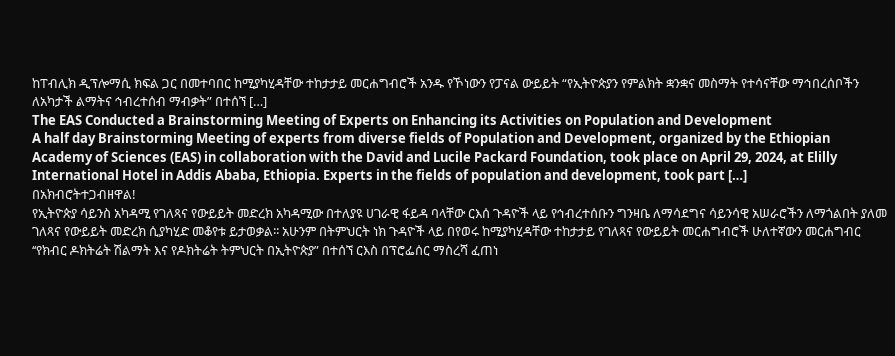ከፐብሊክ ዲፕሎማሲ ክፍል ጋር በመተባበር ከሚያካሂዳቸው ተከታታይ መርሐግብሮች አንዱ የኾነውን የፓናል ውይይት “የኢትዮጵያን የምልክት ቋንቋና መስማት የተሳናቸው ማኅበረሰቦችን ለአካታች ልማትና ኅብረተሰብ ማብቃት” በተሰኘ […]
The EAS Conducted a Brainstorming Meeting of Experts on Enhancing its Activities on Population and Development
A half day Brainstorming Meeting of experts from diverse fields of Population and Development, organized by the Ethiopian Academy of Sciences (EAS) in collaboration with the David and Lucile Packard Foundation, took place on April 29, 2024, at Elilly International Hotel in Addis Ababa, Ethiopia. Experts in the fields of population and development, took part […]
በአክብሮትተጋብዘዋል!
የኢትዮጵያ ሳይንስ አካዳሚ የገለጻና የውይይት መድረክ አካዳሚው በተለያዩ ሀገራዊ ፋይዳ ባላቸው ርእሰ ጉዳዮች ላይ የኅብረተሰቡን ግንዛቤ ለማሳደግና ሳይንሳዊ አሠራሮችን ለማጎልበት ያለመ ገለጻና የውይይት መድረክ ሲያካሂድ መቆየቱ ይታወቃል፡፡ አሁንም በትምህርት ነክ ጉዳዮች ላይ በየወሩ ከሚያካሂዳቸው ተከታታይ የገለጻና የውይይት መርሐግብሮች ሁለተኛውን መርሐግብር ‘‘የክብር ዶክትሬት ሽልማት እና የዶክትሬት ትምህርት በኢትዮጵያ” በተሰኘ ርእስ በፕሮፌሰር ማስረሻ ፈጠነ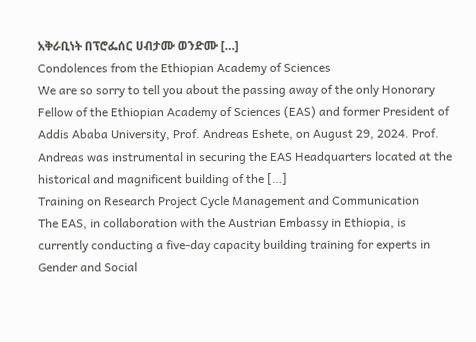አቅራቢነት በፕሮፌሰር ሀብታሙ ወንድሙ […]
Condolences from the Ethiopian Academy of Sciences
We are so sorry to tell you about the passing away of the only Honorary Fellow of the Ethiopian Academy of Sciences (EAS) and former President of Addis Ababa University, Prof. Andreas Eshete, on August 29, 2024. Prof. Andreas was instrumental in securing the EAS Headquarters located at the historical and magnificent building of the […]
Training on Research Project Cycle Management and Communication
The EAS, in collaboration with the Austrian Embassy in Ethiopia, is currently conducting a five-day capacity building training for experts in Gender and Social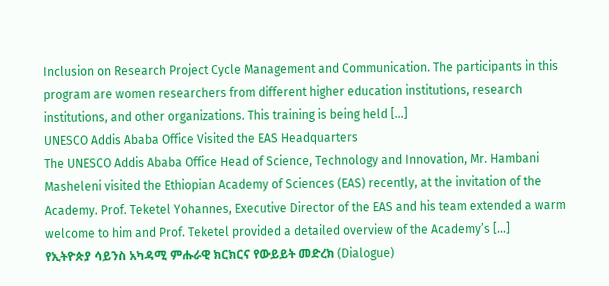Inclusion on Research Project Cycle Management and Communication. The participants in this program are women researchers from different higher education institutions, research institutions, and other organizations. This training is being held […]
UNESCO Addis Ababa Office Visited the EAS Headquarters
The UNESCO Addis Ababa Office Head of Science, Technology and Innovation, Mr. Hambani Masheleni visited the Ethiopian Academy of Sciences (EAS) recently, at the invitation of the Academy. Prof. Teketel Yohannes, Executive Director of the EAS and his team extended a warm welcome to him and Prof. Teketel provided a detailed overview of the Academy’s […]
የኢትዮጵያ ሳይንስ አካዳሚ ምሑራዊ ክርክርና የውይይት መድረክ (Dialogue)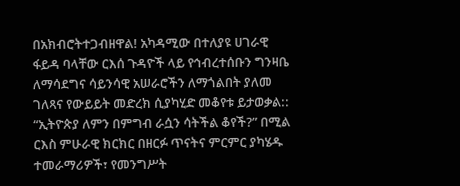በአክብሮትተጋብዘዋል! አካዳሚው በተለያዩ ሀገራዊ ፋይዳ ባላቸው ርእሰ ጉዳዮች ላይ የኅብረተሰቡን ግንዛቤ ለማሳደግና ሳይንሳዊ አሠራሮችን ለማጎልበት ያለመ ገለጻና የውይይት መድረክ ሲያካሂድ መቆየቱ ይታወቃል:: “ኢትዮጵያ ለምን በምግብ ራሷን ሳትችል ቆየች?” በሚል ርእስ ምሁራዊ ክርክር በዘርፉ ጥናትና ምርምር ያካሄዱ ተመራማሪዎች፣ የመንግሥት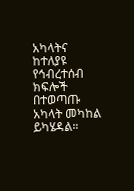አካላትና ከተለያዩ የኅብረተሰብ ክፍሎች በተወጣጡ አካላት መካከል ይካሄዳል።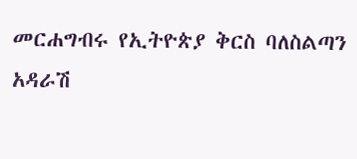መርሐግብሩ የኢትዮጵያ ቅርስ ባለስልጣን አዳራሽ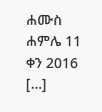ሐሙስ ሐምሌ 11 ቀን 2016 […]